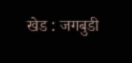खेड : जगबुडी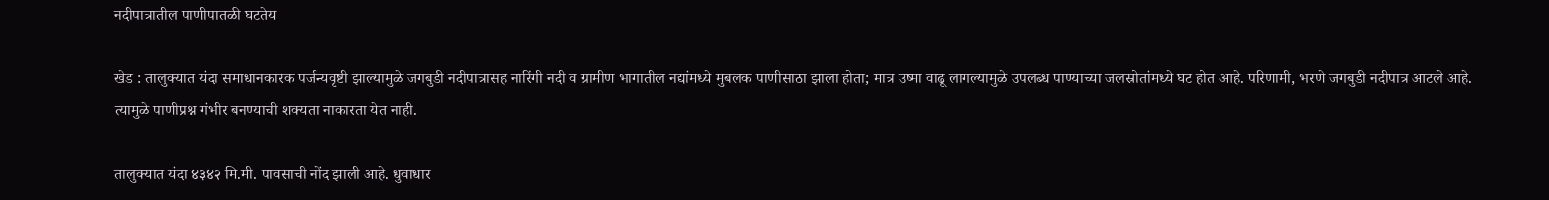नदीपात्रातील पाणीपातळी घटतेय

खेड : तालुक्यात यंदा समाधानकारक पर्जन्यवृष्टी झाल्यामुळे जगबुडी नदीपात्रासह नारिंगी नदी व ग्रामीण भागातील नद्यांमध्ये मुबलक पाणीसाठा झाला होता; मात्र उष्मा वाढू लागल्यामुळे उपलब्ध पाण्याच्या जलस्रोतांमध्ये घट होत आहे. परिणामी, भरणे जगबुडी नदीपात्र आटले आहे. त्यामुळे पाणीप्रश्न गंभीर बनण्याची शक्यता नाकारता येत नाही.

तालुक्यात यंदा ४३४२ मि.मी. पावसाची नोंद झाली आहे. धुवाधार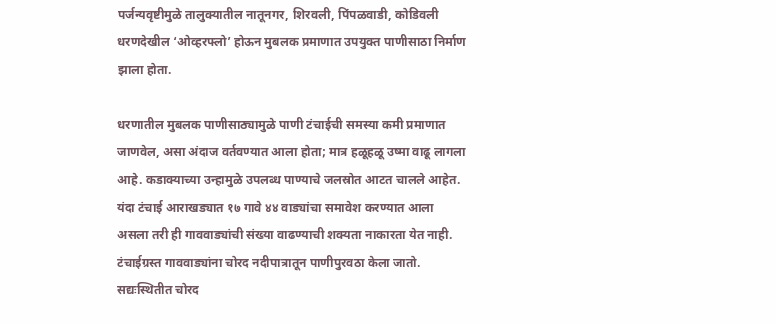पर्जन्यवृष्टीमुळे तालुक्यातील नातूनगर, शिरवली, पिंपळवाडी, कोडिवली धरणदेखील ‘ओव्हरफ्लो’ होऊन मुबलक प्रमाणात उपयुक्त पाणीसाठा निर्माण झाला होता.

धरणातील मुबलक पाणीसाठ्यामुळे पाणी टंचाईची समस्या कमी प्रमाणात जाणवेल, असा अंदाज वर्तवण्यात आला होता; मात्र हळूहळू उष्मा वाढू लागला आहे. कडाक्याच्या उन्हामुळे उपलब्ध पाण्याचे जलस्रोत आटत चालले आहेत. यंदा टंचाई आराखड्यात १७ गावे ४४ वाड्यांचा समावेश करण्यात आला असला तरी ही गाववाड्यांची संख्या वाढण्याची शक्यता नाकारता येत नाही. टंचाईग्रस्त गाववाड्यांना चोरद नदीपात्रातून पाणीपुरवठा केला जातो. सद्यःस्थितीत चोरद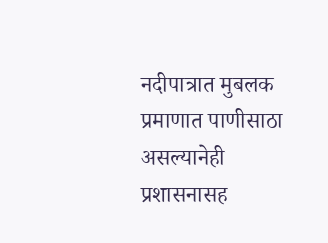नदीपात्रात मुबलक प्रमाणात पाणीसाठा असल्यानेही प्रशासनासह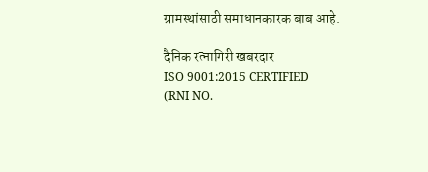ग्रामस्थांसाठी समाधानकारक बाब आहे.

दैनिक रत्नागिरी खबरदार
ISO 9001:2015 CERTIFIED
(RNI NO.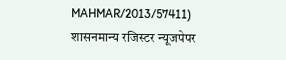MAHMAR/2013/57411)
शासनमान्य रजिस्टर न्यूजपेपर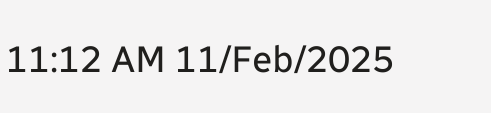11:12 AM 11/Feb/2025